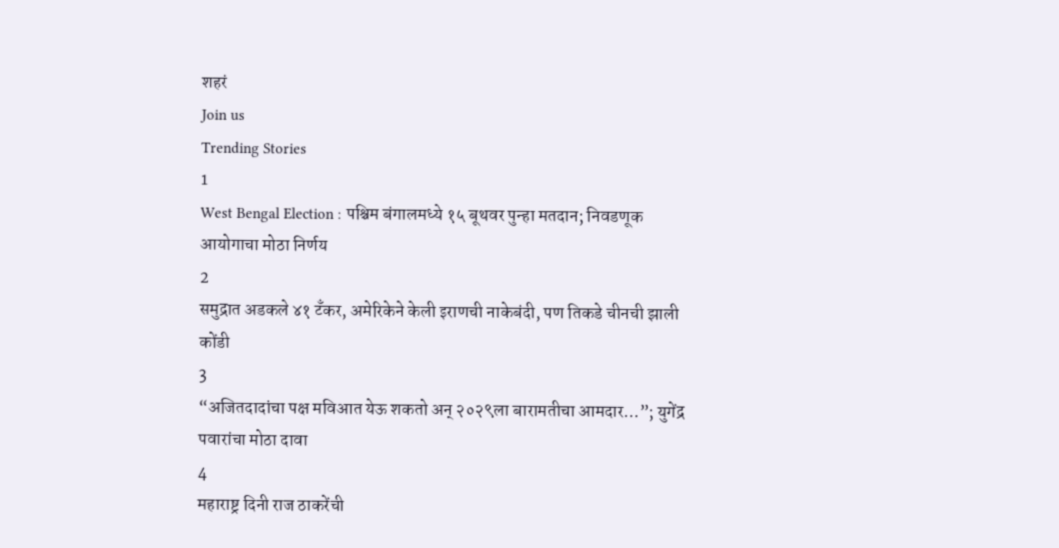शहरं
Join us
Trending Stories
1
West Bengal Election : पश्चिम बंगालमध्ये १५ बूथवर पुन्हा मतदान; निवडणूक आयोगाचा मोठा निर्णय
2
समुद्रात अडकले ४१ टँकर, अमेरिकेने केली इराणची नाकेबंदी, पण तिकडे चीनची झाली कोंडी
3
“अजितदादांचा पक्ष मविआत येऊ शकतो अन् २०२९ला बारामतीचा आमदार…”; युगेंद्र पवारांचा मोठा दावा
4
महाराष्ट्र दिनी राज ठाकरेंची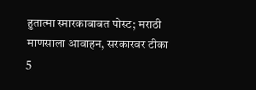हुतात्मा स्मारकाबाबत पोस्ट; मराठी माणसाला आवाहन, सरकारवर टीका
5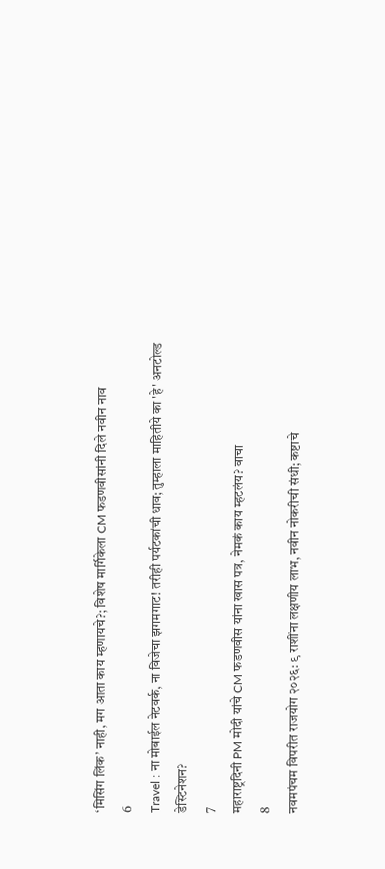‘मिसिंग लिंक’ नाही, मग आता काय म्हणायचे?; विशेष मार्गिकेला CM फडणवीसांनी दिले नवीन नाव
6
Travel : ना मोबाईल नेटवर्क, ना विजेचा झगमगाट! तरीही पर्यटकांची धाव; तुम्हाला माहितीये का 'हे' अनटोल्ड डेस्टिनेशन?
7
महाराष्ट्रदिनी PM मोदी यांचे CM फडणवीस यांना खास पत्र, नेमकं काय म्हटलंय? वाचा
8
नवमपंचम विपरीत राजयोग २०२६: ९ राशींना लक्षणीय लाभ, नवीन नोकरीची संधी; कष्टाचे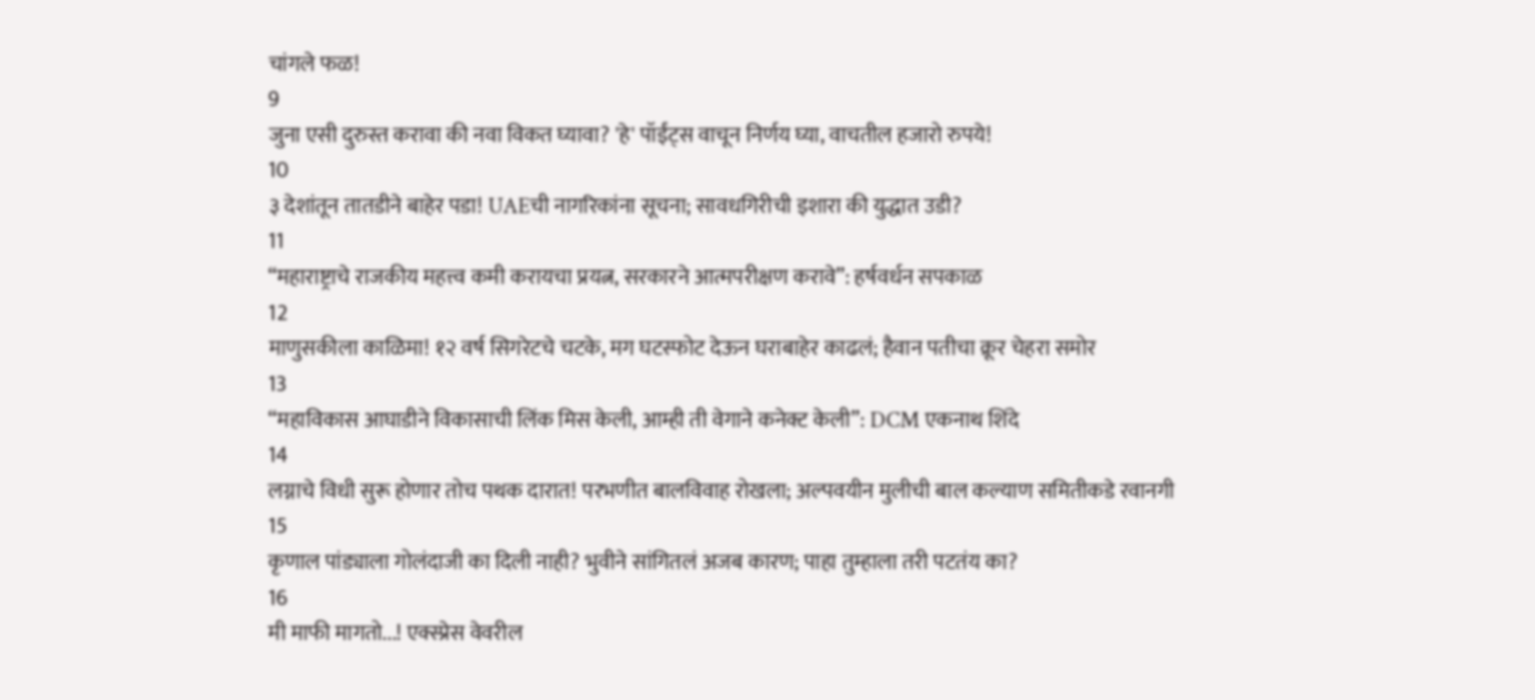चांगले फळ!
9
जुना एसी दुरुस्त करावा की नवा विकत घ्यावा? 'हे' पॉईंट्स वाचून निर्णय घ्या, वाचतील हजारो रुपये!
10
३ देशांतून तातडीने बाहेर पडा! UAEची नागरिकांना सूचना; सावधगिरीची इशारा की युद्धात उडी?
11
“महाराष्ट्राचे राजकीय महत्त्व कमी करायचा प्रयत्न, सरकारने आत्मपरीक्षण करावे”: हर्षवर्धन सपकाळ
12
माणुसकीला काळिमा! १२ वर्ष सिगरेटचे चटके, मग घटस्फोट देऊन घराबाहेर काढलं; हैवान पतीचा क्रूर चेहरा समोर
13
“महाविकास आघाडीने विकासाची लिंक मिस केली, आम्ही ती वेगाने कनेक्ट केली”: DCM एकनाथ शिंदे
14
लग्नाचे विधी सुरू होणार तोच पथक दारात! परभणीत बालविवाह रोखला; अल्पवयीन मुलीची बाल कल्याण समितीकडे रवानगी
15
कृणाल पांड्याला गोलंदाजी का दिली नाही? भुवीने सांगितलं अजब कारण; पाहा तुम्हाला तरी पटतंय का?
16
मी माफी मागतो...! एक्स्प्रेस वेवरील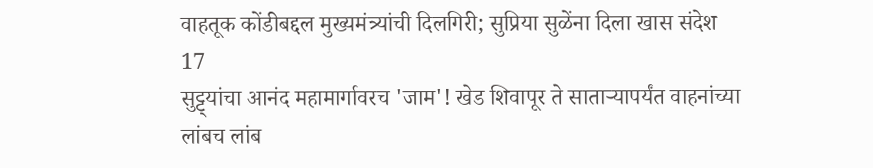वाहतूक कोंडीबद्दल मुख्यमंत्र्यांची दिलगिरी; सुप्रिया सुळेंना दिला खास संदेश
17
सुट्ट्यांचा आनंद महामार्गावरच 'जाम'! खेड शिवापूर ते साताऱ्यापर्यंत वाहनांच्या लांबच लांब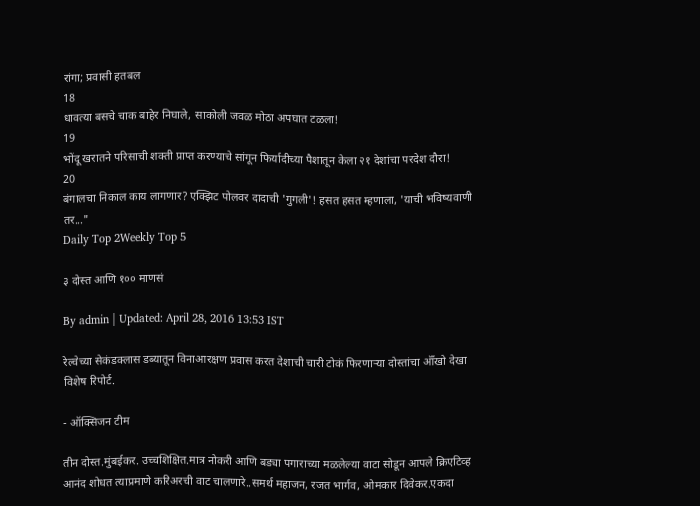रांगा; प्रवासी हतबल
18
धावत्या बसचे चाक बाहेर निघाले, साकोली जवळ मोठा अपघात टळला!
19
भोंदू खरातने परिसाची शक्ती प्राप्त करण्याचे सांगून फिर्यादीच्या पैशातून केला २१ देशांचा परदेश दौरा!
20
बंगालचा निकाल काय लागणार? एक्झिट पोलवर दादाची 'गुगली'! हसत हसत म्हणाला, 'याची भविष्यवाणी तर..."
Daily Top 2Weekly Top 5

३ दोस्त आणि १०० माणसं

By admin | Updated: April 28, 2016 13:53 IST

रेल्वेच्या सेकंडक्लास डब्यातून विनाआरक्षण प्रवास करत देशाची चारी टोकं फिरणाऱ्या दोस्तांचा ऑँखो देखा विशेष रिपोर्ट.

- ऑक्सिजन टीम

तीन दोस्त.मुंबईकर. उच्चशिक्षित.मात्र नोकरी आणि बड्या पगाराच्या मळलेल्या वाटा सोडून आपले क्रिएटिव्ह आनंद शोधत त्याप्रमाणे करिअरची वाट चालणारे..समर्थ महाजन, रजत भार्गव, ओमकार दिवेकर.एकदा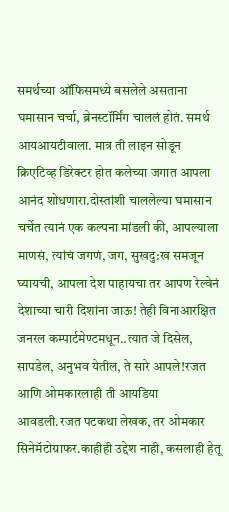समर्थच्या ऑफिसमध्ये बसलेले असताना घमासान चर्चा, ब्रेनस्टॉर्मिंग चाललं होतं. समर्थ आयआयटीवाला. मात्र ती लाइन सोडून क्रिएटिव्ह डिरेक्टर होत कलेच्या जगात आपला आनंद शोधणारा.दोस्तांशी चाललेल्या घमासान चर्चेत त्यानं एक कल्पना मांडली की, आपल्याला माणसं, त्यांचं जगणं, जग, सुखदु:ख समजून घ्यायची, आपला देश पाहायचा तर आपण रेल्वेनं देशाच्या चारी दिशांना जाऊ! तेही विनाआरक्षित जनरल कम्पार्टमेण्टमधून..त्यात जे दिसेल, सापडेल, अनुभव येतील, ते सारे आपले!रजत आणि ओमकारलाही ती आयडिया आवडली.रजत पटकथा लेखक, तर ओमकार सिनेमॅटोग्राफर.काहीही उद्देश नाही, कसलाही हेतू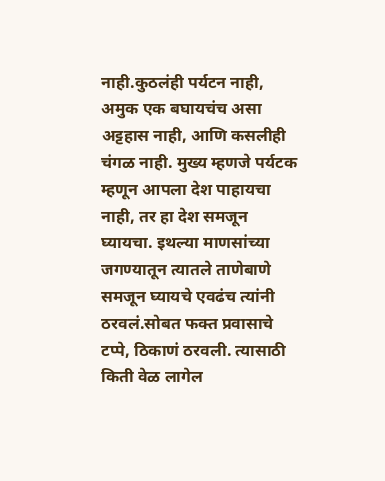नाही.कुठलंही पर्यटन नाही, अमुक एक बघायचंच असा अट्टहास नाही, आणि कसलीही चंगळ नाही. मुख्य म्हणजे पर्यटक म्हणून आपला देश पाहायचा नाही, तर हा देश समजून घ्यायचा. इथल्या माणसांच्या जगण्यातून त्यातले ताणेबाणे समजून घ्यायचे एवढंच त्यांनी ठरवलं.सोबत फक्त प्रवासाचे टप्पे, ठिकाणं ठरवली. त्यासाठी किती वेळ लागेल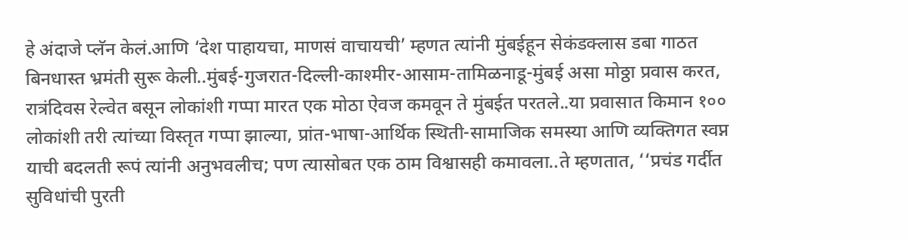हे अंदाजे प्लॅन केलं.आणि ‘देश पाहायचा, माणसं वाचायची’ म्हणत त्यांनी मुंबईहून सेकंडक्लास डबा गाठत बिनधास्त भ्रमंती सुरू केली..मुंबई-गुजरात-दिल्ली-काश्मीर-आसाम-तामिळनाडू-मुंबई असा मोठ्ठा प्रवास करत, रात्रंदिवस रेल्वेत बसून लोकांशी गप्पा मारत एक मोठा ऐवज कमवून ते मुंबईत परतले..या प्रवासात किमान १०० लोकांशी तरी त्यांच्या विस्तृत गप्पा झाल्या, प्रांत-भाषा-आर्थिक स्थिती-सामाजिक समस्या आणि व्यक्तिगत स्वप्न याची बदलती रूपं त्यांनी अनुभवलीच; पण त्यासोबत एक ठाम विश्वासही कमावला..ते म्हणतात, ‘‘प्रचंड गर्दीत सुविधांची पुरती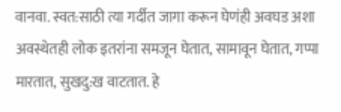वानवा. स्वत:साठी त्या गर्दीत जागा करून घेणंही अवघड अशा अवस्थेतही लोक इतरांना समजून घेतात, सामावून घेतात, गप्पा मारतात, सुखदु:ख वाटतात. हे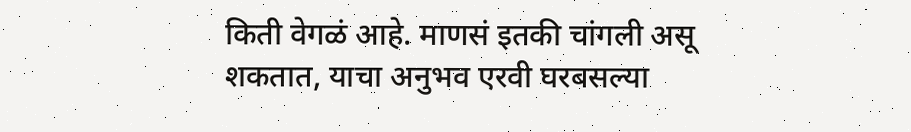किती वेगळं आहे. माणसं इतकी चांगली असू शकतात, याचा अनुभव एरवी घरबसल्या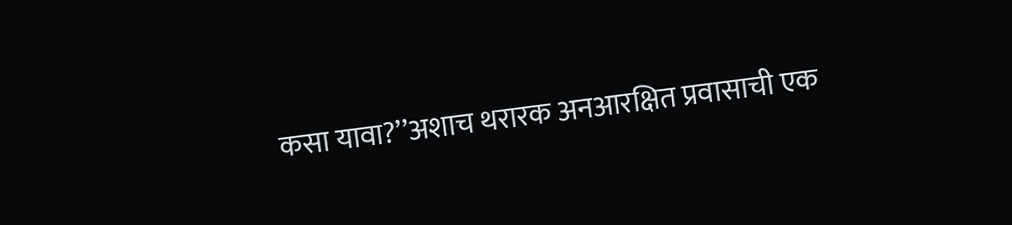कसा यावा?’’अशाच थरारक अनआरक्षित प्रवासाची एक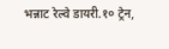भन्नाट रेल्वे डायरी.१० ट्रेन,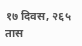१७ दिवस, २६५ तास